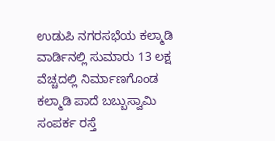ಉಡುಪಿ ನಗರಸಭೆಯ ಕಲ್ಮಾಡಿ ವಾರ್ಡಿನಲ್ಲಿ ಸುಮಾರು 13 ಲಕ್ಷ ವೆಚ್ಚದಲ್ಲಿ ನಿರ್ಮಾಣಗೊಂಡ ಕಲ್ಮಾಡಿ ಪಾದೆ ಬಬ್ಬುಸ್ವಾಮಿ ಸಂಪರ್ಕ ರಸ್ತೆ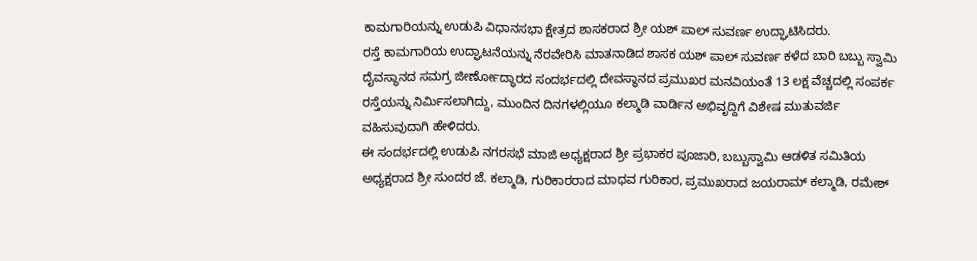ಕಾಮಗಾರಿಯನ್ನು ಉಡುಪಿ ವಿಧಾನಸಭಾ ಕ್ಷೇತ್ರದ ಶಾಸಕರಾದ ಶ್ರೀ ಯಶ್ ಪಾಲ್ ಸುವರ್ಣ ಉದ್ಘಾಟಿಸಿದರು.
ರಸ್ತೆ ಕಾಮಗಾರಿಯ ಉದ್ಘಾಟನೆಯನ್ನು ನೆರವೇರಿಸಿ ಮಾತನಾಡಿದ ಶಾಸಕ ಯಶ್ ಪಾಲ್ ಸುವರ್ಣ ಕಳೆದ ಬಾರಿ ಬಬ್ಬು ಸ್ವಾಮಿ ದೈವಸ್ಥಾನದ ಸಮಗ್ರ ಜೀರ್ಣೋದ್ಧಾರದ ಸಂದರ್ಭದಲ್ಲಿ ದೇವಸ್ಥಾನದ ಪ್ರಮುಖರ ಮನವಿಯಂತೆ 13 ಲಕ್ಷ ವೆಚ್ಚದಲ್ಲಿ ಸಂಪರ್ಕ ರಸ್ತೆಯನ್ನು ನಿರ್ಮಿಸಲಾಗಿದ್ದು, ಮುಂದಿನ ದಿನಗಳಲ್ಲಿಯೂ ಕಲ್ಮಾಡಿ ವಾರ್ಡಿನ ಅಭಿವೃದ್ದಿಗೆ ವಿಶೇಷ ಮುತುವರ್ಜಿ ವಹಿಸುವುದಾಗಿ ಹೇಳಿದರು.
ಈ ಸಂದರ್ಭದಲ್ಲಿ ಉಡುಪಿ ನಗರಸಭೆ ಮಾಜಿ ಅಧ್ಯಕ್ಷರಾದ ಶ್ರೀ ಪ್ರಭಾಕರ ಪೂಜಾರಿ, ಬಬ್ಬುಸ್ವಾಮಿ ಆಡಳಿತ ಸಮಿತಿಯ ಅಧ್ಯಕ್ಷರಾದ ಶ್ರೀ ಸುಂದರ ಜೆ. ಕಲ್ಮಾಡಿ, ಗುರಿಕಾರರಾದ ಮಾಧವ ಗುರಿಕಾರ, ಪ್ರಮುಖರಾದ ಜಯರಾಮ್ ಕಲ್ಮಾಡಿ, ರಮೇಶ್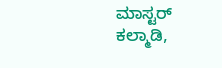ಮಾಸ್ಟರ್ ಕಲ್ಮಾಡಿ,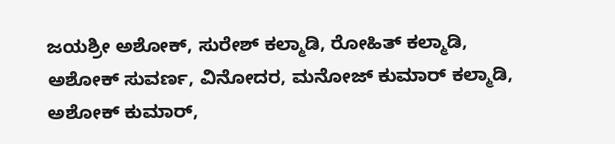ಜಯಶ್ರೀ ಅಶೋಕ್, ಸುರೇಶ್ ಕಲ್ಮಾಡಿ, ರೋಹಿತ್ ಕಲ್ಮಾಡಿ, ಅಶೋಕ್ ಸುವರ್ಣ, ವಿನೋದರ, ಮನೋಜ್ ಕುಮಾರ್ ಕಲ್ಮಾಡಿ, ಅಶೋಕ್ ಕುಮಾರ್,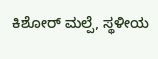ಕಿಶೋರ್ ಮಲ್ಪೆ, ಸ್ಥಳೀಯ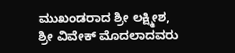ಮುಖಂಡರಾದ ಶ್ರೀ ಲಕ್ಷ್ಮೀಶ, ಶ್ರೀ ವಿವೇಕ್ ಮೊದಲಾದವರು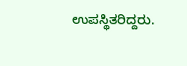ಉಪಸ್ಥಿತರಿದ್ದರು.